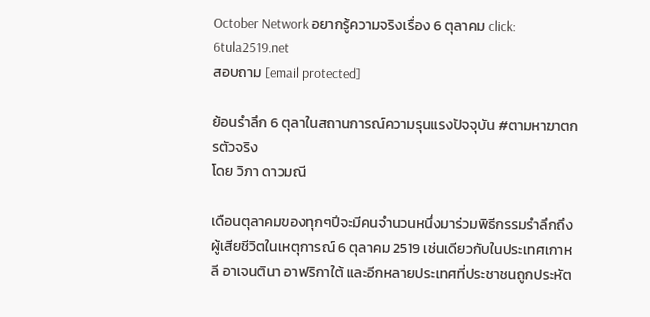October Network อยากรู้ความจริงเรื่อง 6 ตุลาคม click: 6tula2519.net
สอบถาม [email protected]

ย้อนรำลึก 6 ตุลาในสถานการณ์ความรุนแรงปัจจุบัน #ตามหาฆาตกรตัวจริง
โดย วิภา ดาวมณี

เดือนตุลาคมของทุกๆปีจะมีคนจำนวนหนึ่งมาร่วมพิธีกรรมรำลึกถึงผู้เสียชีวิตในเหตุการณ์ 6 ตุลาคม 2519 เช่นเดียวกับในประเทศเกาหลี อาเจนตินา อาฟริกาใต้ และอีกหลายประเทศที่ประชาชนถูกประหัต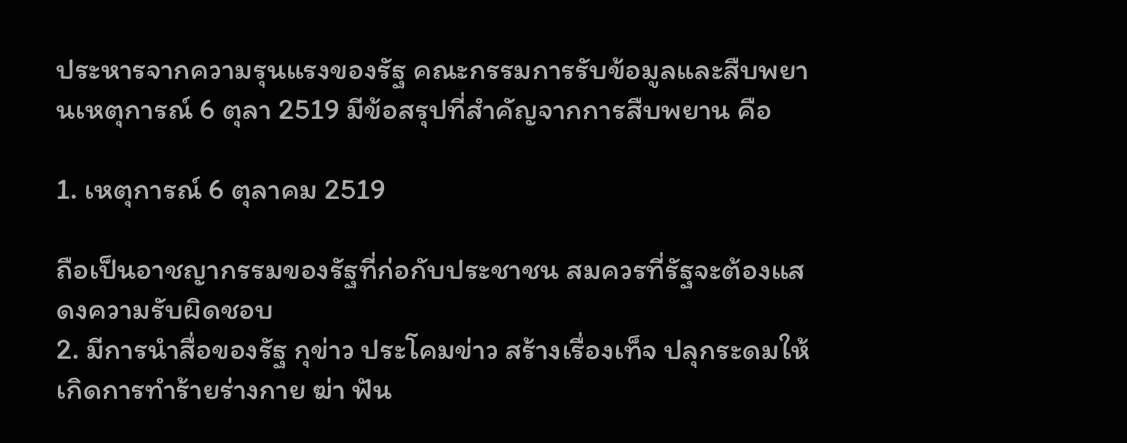ประหารจากความรุนแรงของรัฐ คณะกรรมการรับข้อมูลและสืบพยานเหตุการณ์ 6 ตุลา 2519 มีข้อสรุปที่สำคัญจากการสืบพยาน คือ

1. เหตุการณ์ 6 ตุลาคม 2519

ถือเป็นอาชญากรรมของรัฐที่ก่อกับประชาชน สมควรที่รัฐจะต้องแสดงความรับผิดชอบ
2. มีการนำสื่อของรัฐ กุข่าว ประโคมข่าว สร้างเรื่องเท็จ ปลุกระดมให้เกิดการทำร้ายร่างกาย ฆ่า ฟัน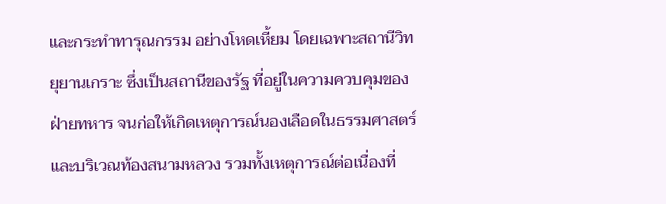และกระทำทารุณกรรม อย่างโหดเหี้ยม โดยเฉพาะสถานีวิทยุยานเกราะ ซึ่งเป็นสถานีของรัฐ ที่อยู่ในความควบคุมของฝ่ายทหาร จนก่อให้เกิดเหตุการณ์นองเลือดในธรรมศาสตร์ และบริเวณท้องสนามหลวง รวมทั้งเหตุการณ์ต่อเนื่องที่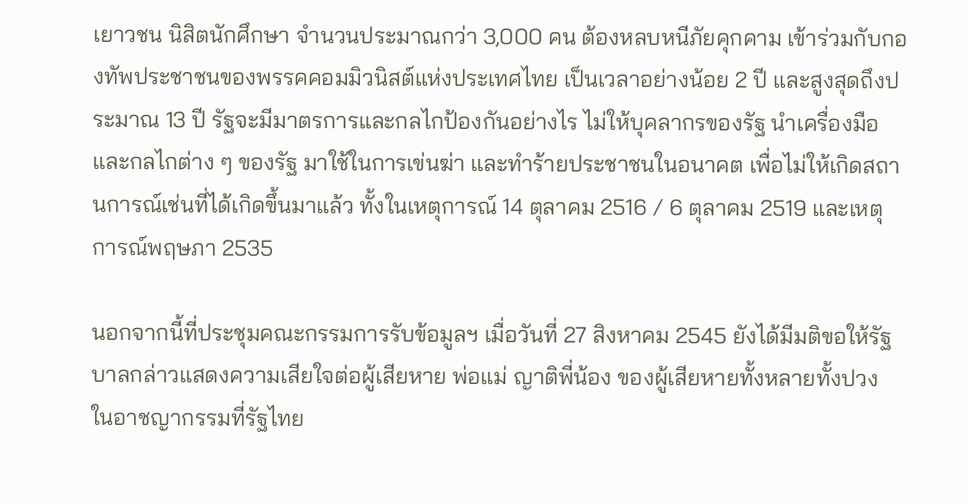เยาวชน นิสิตนักศึกษา จำนวนประมาณกว่า 3,000 คน ต้องหลบหนีภัยคุกคาม เข้าร่วมกับกองทัพประชาชนของพรรคคอมมิวนิสต์แห่งประเทศไทย เป็นเวลาอย่างน้อย 2 ปี และสูงสุดถึงประมาณ 13 ปี รัฐจะมีมาตรการและกลไกป้องกันอย่างไร ไม่ให้บุคลากรของรัฐ นำเครื่องมือและกลไกต่าง ๆ ของรัฐ มาใช้ในการเข่นฆ่า และทำร้ายประชาชนในอนาคต เพื่อไม่ให้เกิดสถานการณ์เช่นที่ได้เกิดขึ้นมาแล้ว ทั้งในเหตุการณ์ 14 ตุลาคม 2516 / 6 ตุลาคม 2519 และเหตุการณ์พฤษภา 2535

นอกจากนี้ที่ประชุมคณะกรรมการรับข้อมูลฯ เมื่อวันที่ 27 สิงหาคม 2545 ยังได้มีมติขอให้รัฐบาลกล่าวแสดงความเสียใจต่อผู้เสียหาย พ่อแม่ ญาติพี่น้อง ของผู้เสียหายทั้งหลายทั้งปวง ในอาชญากรรมที่รัฐไทย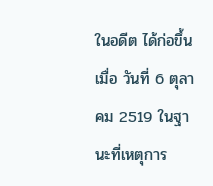ในอดีต ได้ก่อขึ้น เมื่อ วันที่ 6 ตุลาคม 2519 ในฐานะที่เหตุการ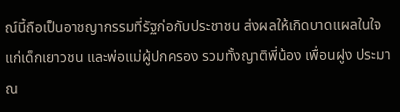ณ์นี้ถือเป็นอาชญากรรมที่รัฐก่อกับประชาชน ส่งผลให้เกิดบาดแผลในใจแก่เด็กเยาวชน และพ่อแม่ผู้ปกครอง รวมทั้งญาติพี่น้อง เพื่อนฝูง ประมาณ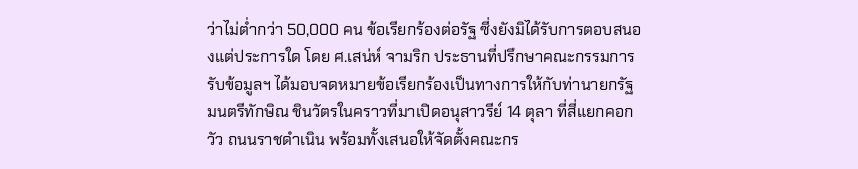ว่าไม่ต่ำกว่า 50,000 คน ข้อเรียกร้องต่อรัฐ ซี่งยังมิได้รับการตอบสนองแต่ประการใด โดย ศ.เสน่ห์ จามริก ประธานที่ปรึกษาคณะกรรมการรับข้อมูลฯ ได้มอบจดหมายข้อเรียกร้องเป็นทางการให้กับท่านายกรัฐมนตรีทักษิณ ชินวัตรในคราวที่มาเปิดอนุสาวรีย์ 14 ตุลา ที่สี่แยกคอกวัว ถนนราชดำเนิน พร้อมทั้งเสนอให้จัดตั้งคณะกร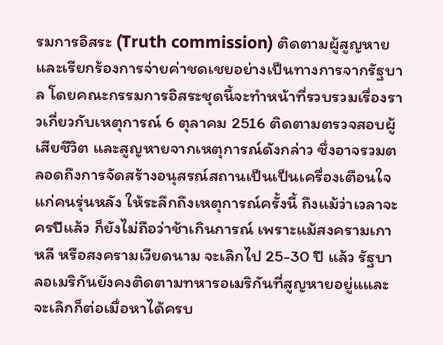รมการอิสระ (Truth commission) ติดตามผู้สูญหาย และเรียกร้องการจ่ายค่าชดเชยอย่างเป็นทางการจากรัฐบาล โดยคณะกรรมการอิสระชุดนี้จะทำหน้าที่รวบรวมเรื่องราวเกี่ยวกับเหตุการณ์ 6 ตุลาคม 2516 ติดตามตรวจสอบผู้เสียชีวิต และสูญหายจากเหตุการณ์ดังกล่าว ซึ่งอาจรวมตลอดถึงการจัดสร้างอนุสรณ์สถานเป็นเป็นเครื่องเตือนใจแก่คนรุ่นหลัง ให้ระลึกถึงเหตุการณ์ครั้งนี้ ถึงแม้ว่าเวลาจะครปีแล้ว ก็ยังไม่ถือว่าช้าเกินการณ์ เพราะแม้สงครามเกาหลี หรือสงครามเวียดนาม จะเลิกไป 25-30 ปี แล้ว รัฐบาลอเมริกันยังคงติดตามทหารอเมริกันที่สูญหายอยู่แและจะเลิกก็ต่อเมื่อหาได้ครบ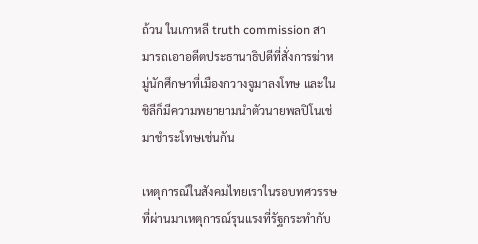ถ้วน ในเกาหลี truth commission สามารถเอาอดีตประธานาธิปดีที่สั่งการฆ่าหมู่นักศึกษาที่เมืองกวางจูมาลงโทษ และในชิลีก็มีความพยายามนำตัวนายพลปิโนเช่ มาชำระโทษเช่นกัน

เหตุการณ์ในสังคมไทยเราในรอบทศวรรษที่ผ่านมาเหตุการณ์รุนแรงที่รัฐกระทำกับ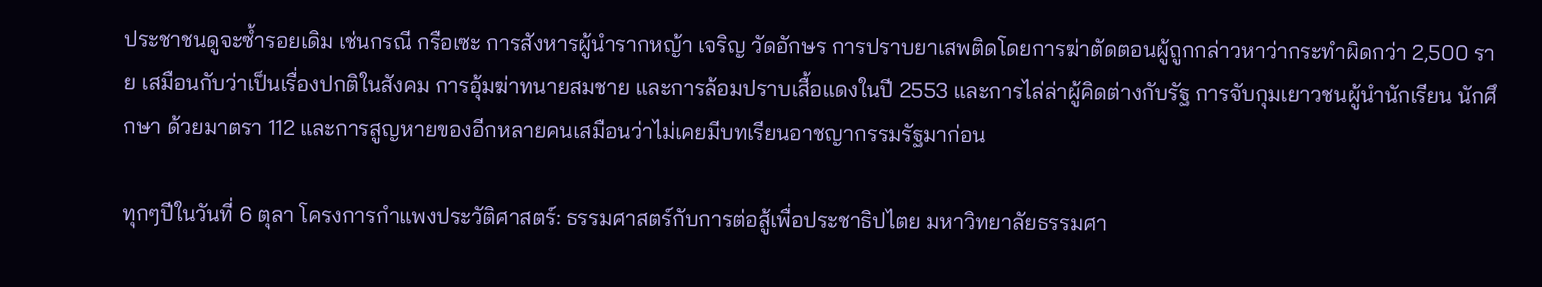ประชาชนดูจะซ้ำรอยเดิม เช่นกรณี กรือเซะ การสังหารผู้นำรากหญ้า เจริญ วัดอักษร การปราบยาเสพติดโดยการฆ่าตัดตอนผู้ถูกกล่าวหาว่ากระทำผิดกว่า 2,500 ราย เสมือนกับว่าเป็นเรื่องปกติในสังคม การอุ้มฆ่าทนายสมชาย และการล้อมปราบเสื้อแดงในปี 2553 และการไล่ล่าผู้คิดต่างกับรัฐ การจับกุมเยาวชนผู้นำนักเรียน นักศึกษา ด้วยมาตรา 112 และการสูญหายของอีกหลายคนเสมือนว่าไม่เคยมีบทเรียนอาชญากรรมรัฐมาก่อน

ทุกๆปีในวันที่ 6 ตุลา โครงการกำแพงประวัติศาสตร์: ธรรมศาสตร์กับการต่อสู้เพื่อประชาธิปไตย มหาวิทยาลัยธรรมศา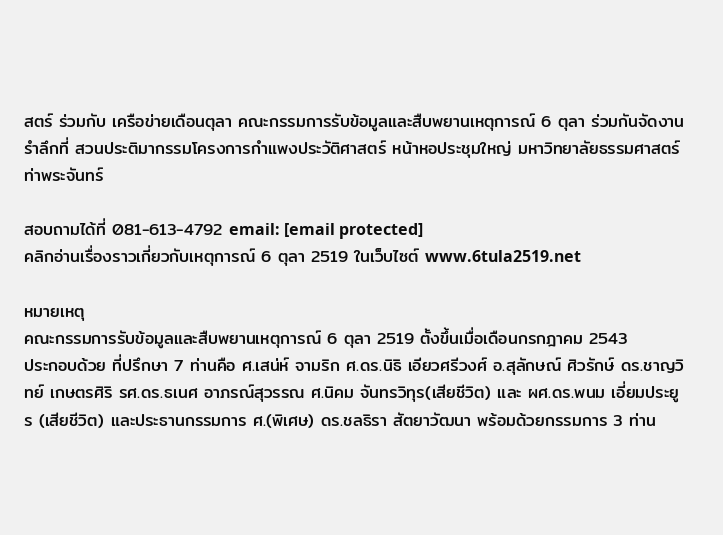สตร์ ร่วมกับ เครือข่ายเดือนตุลา คณะกรรมการรับข้อมูลและสืบพยานเหตุการณ์ 6 ตุลา ร่วมกันจัดงานรำลึกที่ สวนประติมากรรมโครงการกำแพงประวัติศาสตร์ หน้าหอประชุมใหญ่ มหาวิทยาลัยธรรมศาสตร์ ท่าพระจันทร์

สอบถามได้ที่ 081-613-4792 email: [email protected]
คลิกอ่านเรื่องราวเกี่ยวกับเหตุการณ์ 6 ตุลา 2519 ในเว็บไซต์ www.6tula2519.net

หมายเหตุ
คณะกรรมการรับข้อมูลและสืบพยานเหตุการณ์ 6 ตุลา 2519 ตั้งขึ้นเมื่อเดือนกรกฎาคม 2543
ประกอบด้วย ที่ปรึกษา 7 ท่านคือ ศ.เสน่ห์ จามริก ศ.ดร.นิธิ เอียวศรีวงศ์ อ.สุลักษณ์ ศิวรักษ์ ดร.ชาญวิทย์ เกษตรศิริ รศ.ดร.ธเนศ อาภรณ์สุวรรณ ศ.นิคม จันทรวิทุร(เสียชีวิต) และ ผศ.ดร.พนม เอี่ยมประยูร (เสียชีวิต) และประธานกรรมการ ศ.(พิเศษ) ดร.ชลธิรา สัตยาวัฒนา พร้อมด้วยกรรมการ 3 ท่าน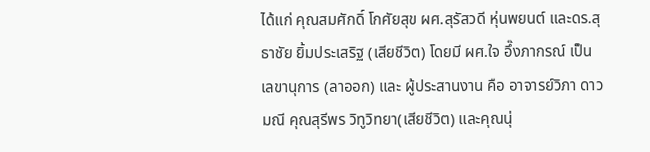ได้แก่ คุณสมศักดิ์ โกศัยสุข ผศ.สุรัสวดี หุ่นพยนต์ และดร.สุธาชัย ยิ้มประเสริฐ (เสียชีวิต) โดยมี ผศ.ใจ อึ๊งภากรณ์ เป็นเลขานุการ (ลาออก) และ ผู้ประสานงาน คือ อาจารย์วิภา ดาวมณี คุณสุรีพร วิทูวิทยา(เสียชีวิต) และคุณนุ่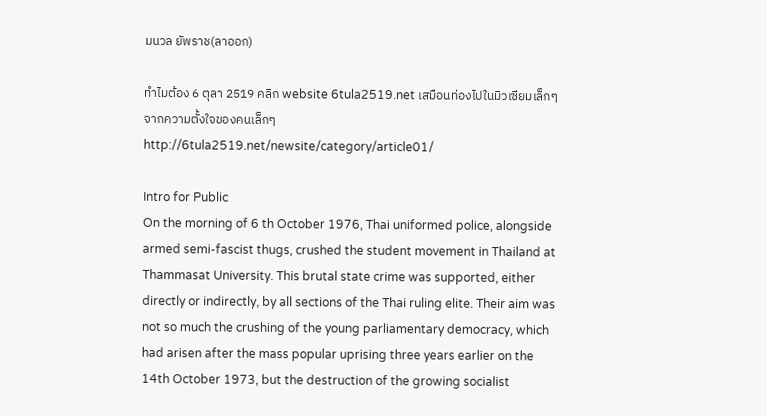มนวล ยัพราช(ลาออก)

ทำไมต้อง 6 ตุลา 2519 คลิก website 6tula2519.net เสมือนท่องไปในมิวเซียมเล็กๆ จากความตั้งใจของคนเล็กๆ http://6tula2519.net/newsite/category/article01/

Intro for Public
On the morning of 6 th October 1976, Thai uniformed police, alongside armed semi-fascist thugs, crushed the student movement in Thailand at Thammasat University. This brutal state crime was supported, either directly or indirectly, by all sections of the Thai ruling elite. Their aim was not so much the crushing of the young parliamentary democracy, which had arisen after the mass popular uprising three years earlier on the 14th October 1973, but the destruction of the growing socialist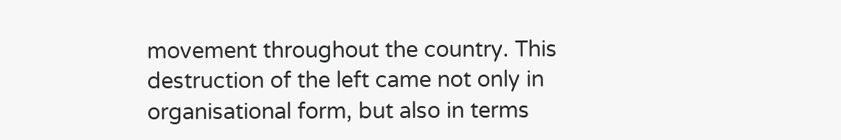movement throughout the country. This destruction of the left came not only in organisational form, but also in terms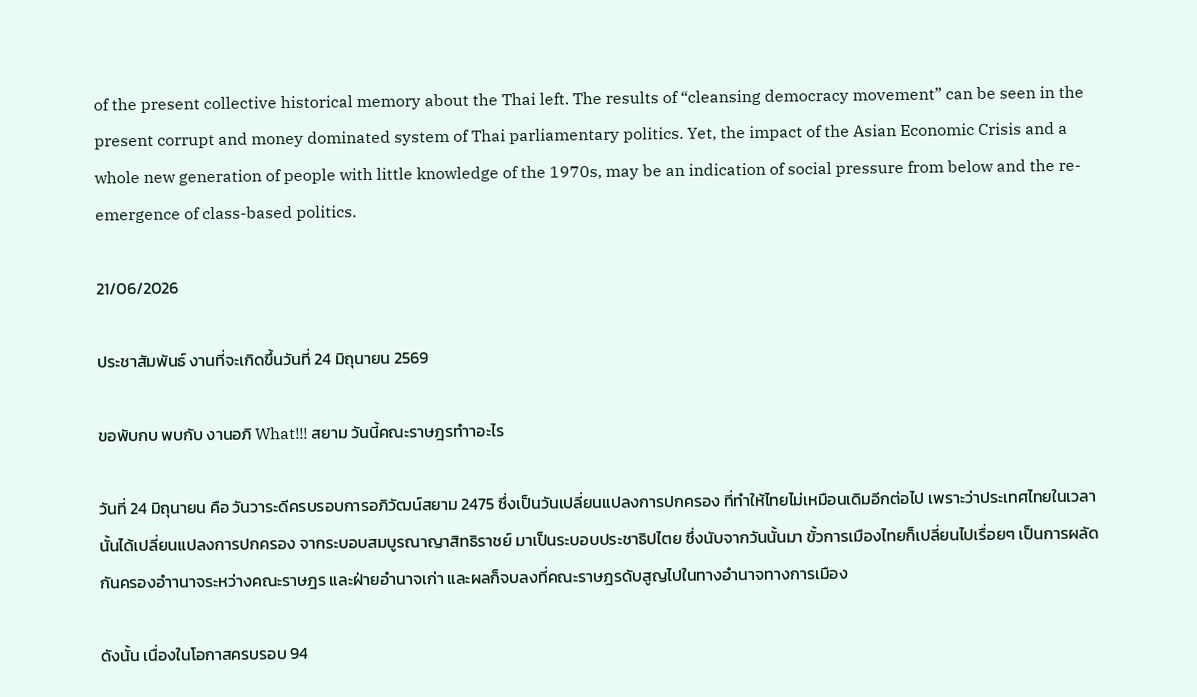of the present collective historical memory about the Thai left. The results of “cleansing democracy movement” can be seen in the present corrupt and money dominated system of Thai parliamentary politics. Yet, the impact of the Asian Economic Crisis and a whole new generation of people with little knowledge of the 1970s, may be an indication of social pressure from below and the re-emergence of class-based politics.

21/06/2026

ประชาสัมพันธ์ งานที่จะเกิดขึ้นวันที่ 24 มิถุนายน 2569

ขอพับกบ พบกับ งานอภิ What!!! สยาม วันนี้คณะราษฎรทำาอะไร

วันที่ 24 มิถุนายน คือ วันวาระดีครบรอบการอภิวัฒน์สยาม 2475 ซึ่งเป็นวันเปลี่ยนแปลงการปกครอง ที่ทำให้ไทยไม่เหมือนเดิมอีกต่อไป เพราะว่าประเทศไทยในเวลานั้นได้เปลี่ยนแปลงการปกครอง จากระบอบสมบูรณาญาสิทธิราชย์ มาเป็นระบอบประชาธิปไตย ซึ่งนับจากวันนั้นมา ขั้วการเมืองไทยก็เปลี่ยนไปเรื่อยๆ เป็นการผลัดกันครองอำานาจระหว่างคณะราษฎร และฝ่ายอำนาจเก่า และผลก็จบลงที่คณะราษฎรดับสูญไปในทางอำนาจทางการเมือง

ดังนั้น เนื่องในโอกาสครบรอบ 94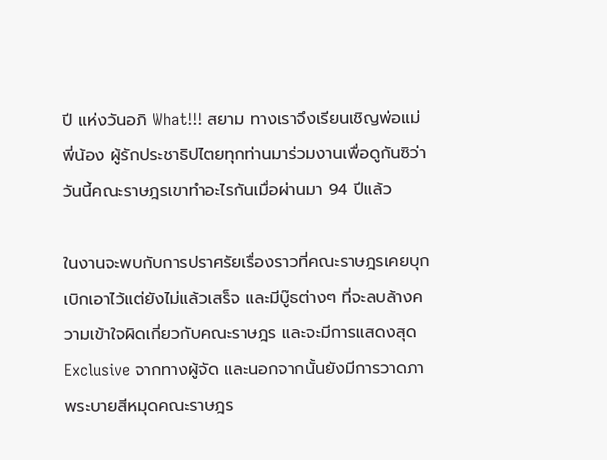ปี แห่งวันอภิ What!!! สยาม ทางเราจึงเรียนเชิญพ่อแม่พี่น้อง ผู้รักประชาธิปไตยทุกท่านมาร่วมงานเพื่อดูกันซิว่า วันนี้คณะราษฎรเขาทำอะไรกันเมื่อผ่านมา 94 ปีแล้ว

ในงานจะพบกับการปราศรัยเรื่องราวที่คณะราษฎรเคยบุกเบิกเอาไว้แต่ยังไม่แล้วเสร็จ และมีบู๊ธต่างๆ ที่จะลบล้างความเข้าใจผิดเกี่ยวกับคณะราษฎร และจะมีการแสดงสุด Exclusive จากทางผู้จัด และนอกจากนั้นยังมีการวาดภาพระบายสีหมุดคณะราษฎร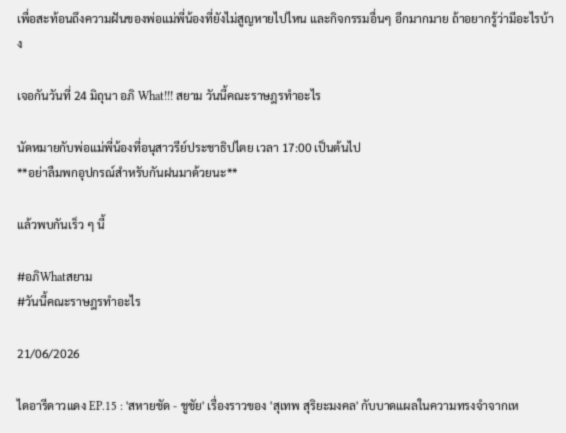เพื่อสะท้อนถึงความฝันของพ่อแม่พี่น้องที่ยังไม่สูญหายไปไหน และกิจกรรมอื่นๆ อีกมากมาย ถ้าอยากรู้ว่ามีอะไรบ้าง

เจอกันวันที่ 24 มิถุนา อภิ What!!! สยาม วันนี้คณะราษฎรทำอะไร

นัดหมายกับพ่อแม่พี่น้องที่อนุสาวรีย์ประชาธิปไตย เวลา 17:00 เป็นต้นไป
**อย่าลืมพกอุปกรณ์สำหรับกันฝนมาด้วยนะ**

แล้วพบกันเร็ว ๆ นี้

#อภิWhatสยาม
#วันนี้คณะราษฎรทำอะไร

21/06/2026

ไดอารีดาวแดง EP.15 : 'สหายชัด - ชูชัย' เรื่องราวของ 'สุเทพ สุริยะมงคล' กับบาดแผลในความทรงจำจากเห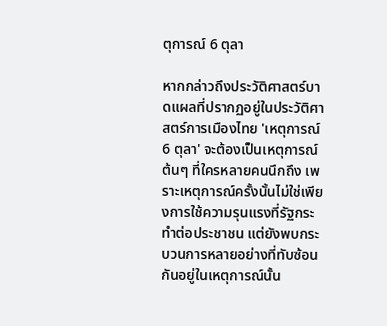ตุการณ์ 6 ตุลา

หากกล่าวถึงประวัติศาสตร์บาดแผลที่ปรากฏอยู่ในประวัติศาสตร์การเมืองไทย 'เหตุการณ์ 6 ตุลา' จะต้องเป็นเหตุการณ์ต้นๆ ที่ใครหลายคนนึกถึง เพราะเหตุการณ์ครั้งนั้นไม่ใช่เพียงการใช้ความรุนแรงที่รัฐกระทำต่อประชาชน แต่ยังพบกระบวนการหลายอย่างที่ทับซ้อนกันอยู่ในเหตุการณ์นั้น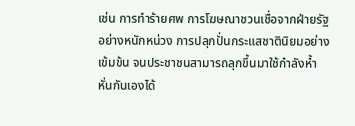เช่น การทำร้ายศพ การโฆษณาชวนเชื่อจากฝ่ายรัฐอย่างหนักหน่วง การปลุกปั่นกระแสชาตินิยมอย่างเข้มข้น จนประชาชนสามารถลุกขึ้นมาใช้กำลังห้ำหั่นกันเองได้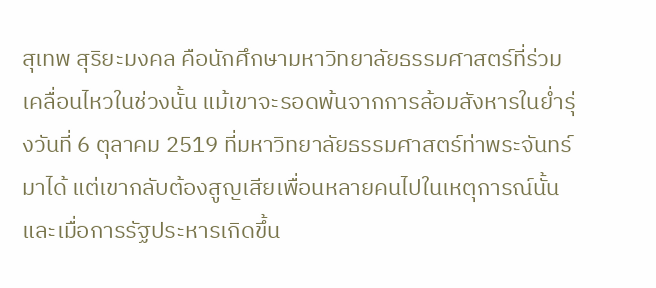สุเทพ สุริยะมงคล คือนักศึกษามหาวิทยาลัยธรรมศาสตร์ที่ร่วมเคลื่อนไหวในช่วงนั้น แม้เขาจะรอดพ้นจากการล้อมสังหารในย่ำรุ่งวันที่ 6 ตุลาคม 2519 ที่มหาวิทยาลัยธรรมศาสตร์ท่าพระจันทร์มาได้ แต่เขากลับต้องสูญเสียเพื่อนหลายคนไปในเหตุการณ์นั้น และเมื่อการรัฐประหารเกิดขึ้น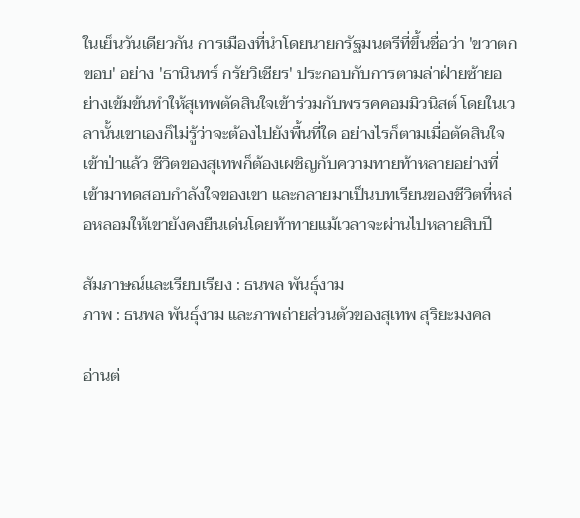ในเย็นวันเดียวกัน การเมืองที่นำโดยนายกรัฐมนตรีที่ขึ้นชื่อว่า 'ขวาตกขอบ' อย่าง 'ธานินทร์ กรัยวิเชียร' ประกอบกับการตามล่าฝ่ายซ้ายอย่างเข้มข้นทำให้สุเทพตัดสินใจเข้าร่วมกับพรรคคอมมิวนิสต์ โดยในเวลานั้นเขาเองก็ไม่รู้ว่าจะต้องไปยังพื้นที่ใด อย่างไรก็ตามเมื่อตัดสินใจเข้าป่าแล้ว ชีวิตของสุเทพก็ต้องเผชิญกับความทายท้าหลายอย่างที่เข้ามาทดสอบกำลังใจของเขา และกลายมาเป็นบทเรียนของชีวิตที่หล่อหลอมให้เขายังคงยืนเด่นโดยท้าทายแม้เวลาจะผ่านไปหลายสิบปี

สัมภาษณ์และเรียบเรียง : ธนพล พันธุ์งาม
ภาพ : ธนพล พันธุ์งาม และภาพถ่ายส่วนตัวของสุเทพ สุริยะมงคล

อ่านต่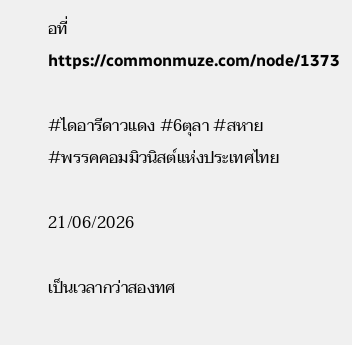อที่ https://commonmuze.com/node/1373

#ไดอารีดาวแดง #6ตุลา #สหาย
#พรรคคอมมิวนิสต์แห่งประเทศไทย

21/06/2026

เป็นเวลากว่าสองทศ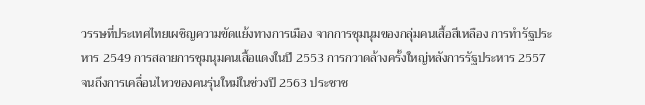วรรษที่ประเทศไทยเผชิญความขัดแย้งทางการเมือง จากการชุมนุมของกลุ่มคนเสื้อสีเหลือง การทำรัฐประหาร 2549 การสลายการชุมนุมคนเสื้อแดงในปี 2553 การกวาดล้างครั้งใหญ่หลังการรัฐประหาร 2557 จนถึงการเคลื่อนไหวของคนรุ่นใหม่ในช่วงปี 2563 ประชาช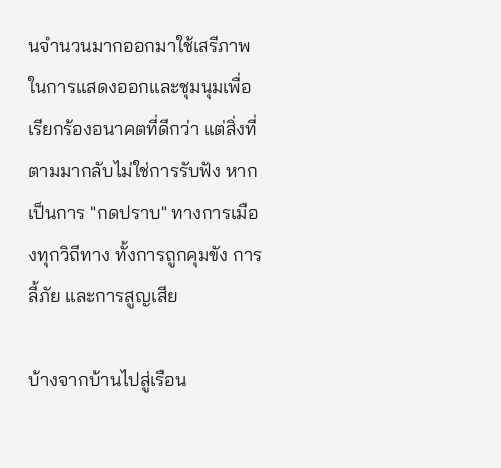นจำนวนมากออกมาใช้เสรีภาพในการแสดงออกและชุมนุมเพื่อเรียกร้องอนาคตที่ดีกว่า แต่สิ่งที่ตามมากลับไม่ใช่การรับฟัง หากเป็นการ "กดปราบ" ทางการเมืองทุกวิถีทาง ทั้งการถูกคุมขัง การลี้ภัย และการสูญเสีย

บ้างจากบ้านไปสู่เรือน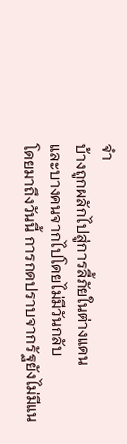จำ
บ้างถูกผลักไปสู่การลี้ภัยในต่างแดน
และบางคนจากไปโดยไม่มีวันกลับ
โดยมาถึงวันนี้ การกดปราบจากรัฐยังไม่มีแน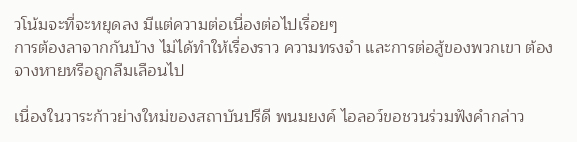วโน้มจะที่จะหยุดลง มีแต่ความต่อเนื่องต่อไปเรื่อยๆ
การต้องลาจากกันบ้าง ไม่ได้ทำให้เรื่องราว ความทรงจำ และการต่อสู้ของพวกเขา ต้องจางหายหรือถูกลืมเลือนไป

เนื่องในวาระก้าวย่างใหม่ของสถาบันปรีดี พนมยงค์ ไอลอว์ขอชวนร่วมฟังคำกล่าว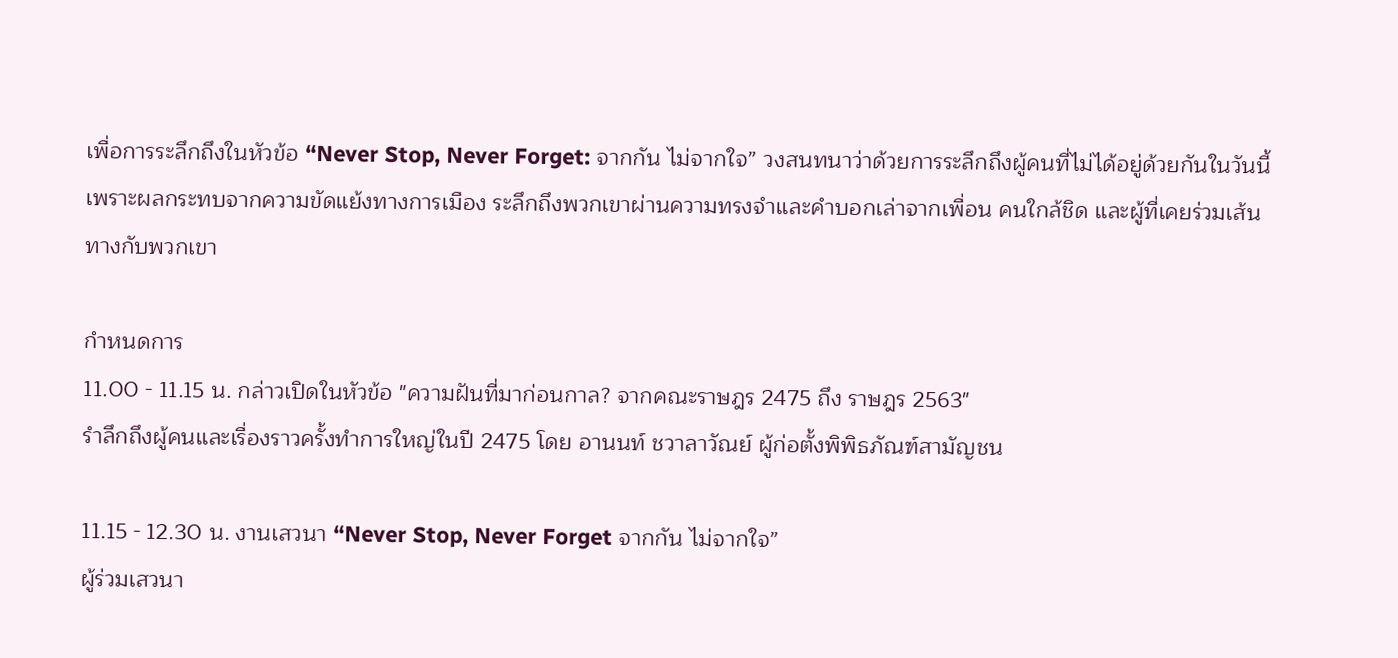เพื่อการระลึกถึงในหัวข้อ “Never Stop, Never Forget: จากกัน ไม่จากใจ” วงสนทนาว่าด้วยการระลึกถึงผู้คนที่ไม่ได้อยู่ด้วยกันในวันนี้ เพราะผลกระทบจากความขัดแย้งทางการเมือง ระลึกถึงพวกเขาผ่านความทรงจำและคำบอกเล่าจากเพื่อน คนใกล้ชิด และผู้ที่เคยร่วมเส้นทางกับพวกเขา

กำหนดการ
11.00 - 11.15 น. กล่าวเปิดในหัวข้อ "ความฝันที่มาก่อนกาล? จากคณะราษฎร 2475 ถึง ราษฎร 2563"
รำลึกถึงผู้คนและเรื่องราวครั้งทำการใหญ่ในปี 2475 โดย อานนท์ ชวาลาวัณย์ ผู้ก่อตั้งพิพิธภัณฑ์สามัญชน

11.15 - 12.30 น. งานเสวนา “Never Stop, Never Forget จากกัน ไม่จากใจ”
ผู้ร่วมเสวนา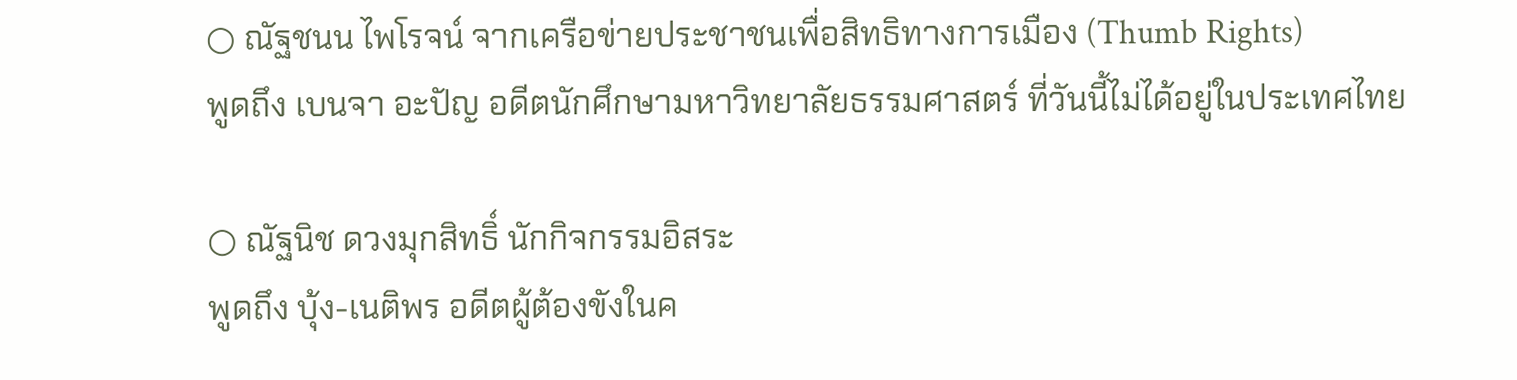○ ณัฐชนน ไพโรจน์ จากเครือข่ายประชาชนเพื่อสิทธิทางการเมือง (Thumb Rights)
พูดถึง เบนจา อะปัญ อดีตนักศึกษามหาวิทยาลัยธรรมศาสตร์ ที่วันนี้ไม่ได้อยู่ในประเทศไทย

○ ณัฐนิช ดวงมุกสิทธิ์ นักกิจกรรมอิสระ
พูดถึง บุ้ง-เนติพร อดีตผู้ต้องขังในค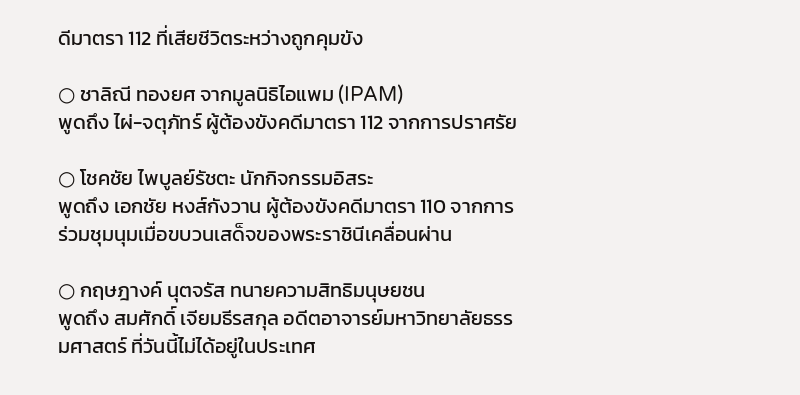ดีมาตรา 112 ที่เสียชีวิตระหว่างถูกคุมขัง

○ ชาลิณี ทองยศ จากมูลนิธิไอแพม (IPAM)
พูดถึง ไผ่-จตุภัทร์ ผู้ต้องขังคดีมาตรา 112 จากการปราศรัย

○ โชคชัย ไพบูลย์รัชตะ นักกิจกรรมอิสระ
พูดถึง เอกชัย หงส์กังวาน ผู้ต้องขังคดีมาตรา 110 จากการร่วมชุมนุมเมื่อขบวนเสด็จของพระราชินีเคลื่อนผ่าน

○ กฤษฎางค์ นุตจรัส ทนายความสิทธิมนุษยชน
พูดถึง สมศักดิ์ เจียมธีรสกุล อดีตอาจารย์มหาวิทยาลัยธรรมศาสตร์ ที่วันนี้ไม่ได้อยู่ในประเทศ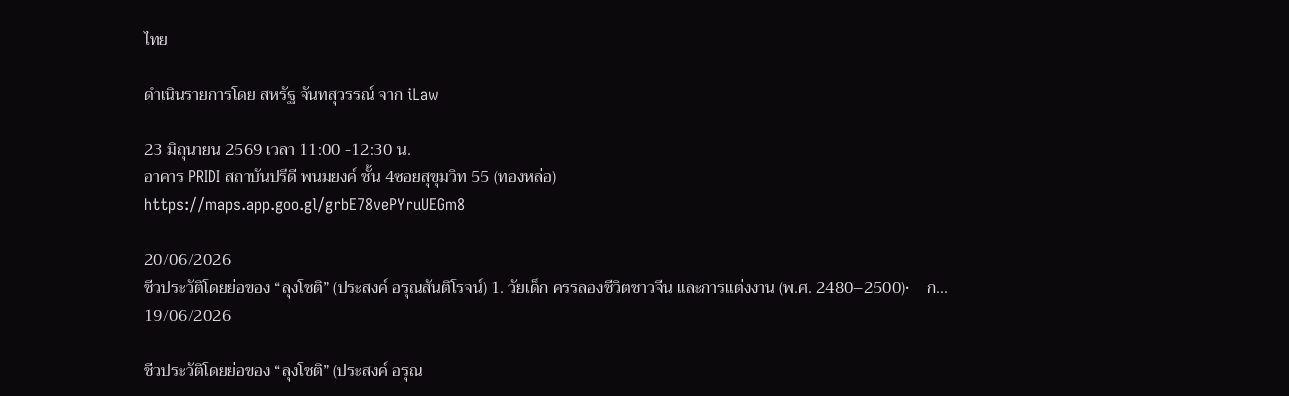ไทย

ดำเนินรายการโดย สหรัฐ จันทสุวรรณ์ จาก iLaw

23 มิถุนายน 2569 เวลา 11:00 -12:30 น.
อาคาร PRIDI สถาบันปรีดี พนมยงค์ ชั้น 4ซอยสุขุมวิท 55 (ทองหล่อ)
https://maps.app.goo.gl/grbE78vePYruUEGm8

20/06/2026
ชีวประวัติโดยย่อของ “ลุงโชติ” (ประสงค์ อรุณสันติโรจน์) 1. วัยเด็ก ครรลองชีวิตชาวจีน และการแต่งงาน (พ.ศ. 2480–2500)•    ก...
19/06/2026

ชีวประวัติโดยย่อของ “ลุงโชติ” (ประสงค์ อรุณ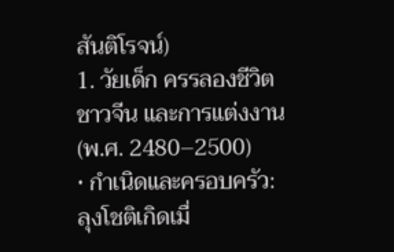สันติโรจน์)
1. วัยเด็ก ครรลองชีวิตชาวจีน และการแต่งงาน (พ.ศ. 2480–2500)
• กำเนิดและครอบครัว: ลุงโชติเกิดเมื่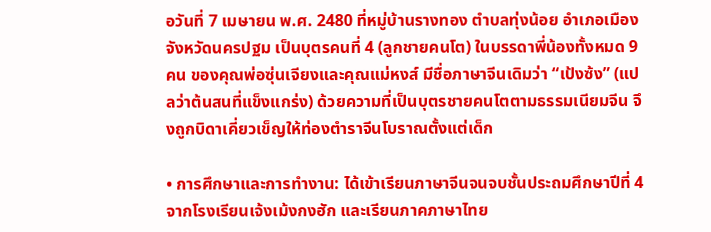อวันที่ 7 เมษายน พ.ศ. 2480 ที่หมู่บ้านรางทอง ตำบลทุ่งน้อย อำเภอเมือง จังหวัดนครปฐม เป็นบุตรคนที่ 4 (ลูกชายคนโต) ในบรรดาพี่น้องทั้งหมด 9 คน ของคุณพ่อซุ่นเจียงและคุณแม่หงส์ มีชื่อภาษาจีนเดิมว่า “เป้งซ้ง” (แปลว่าต้นสนที่แข็งแกร่ง) ด้วยความที่เป็นบุตรชายคนโตตามธรรมเนียมจีน จึงถูกบิดาเคี่ยวเข็ญให้ท่องตำราจีนโบราณตั้งแต่เด็ก

• การศึกษาและการทำงาน: ได้เข้าเรียนภาษาจีนจนจบชั้นประถมศึกษาปีที่ 4 จากโรงเรียนเจ้งเม้งกงฮัก และเรียนภาคภาษาไทย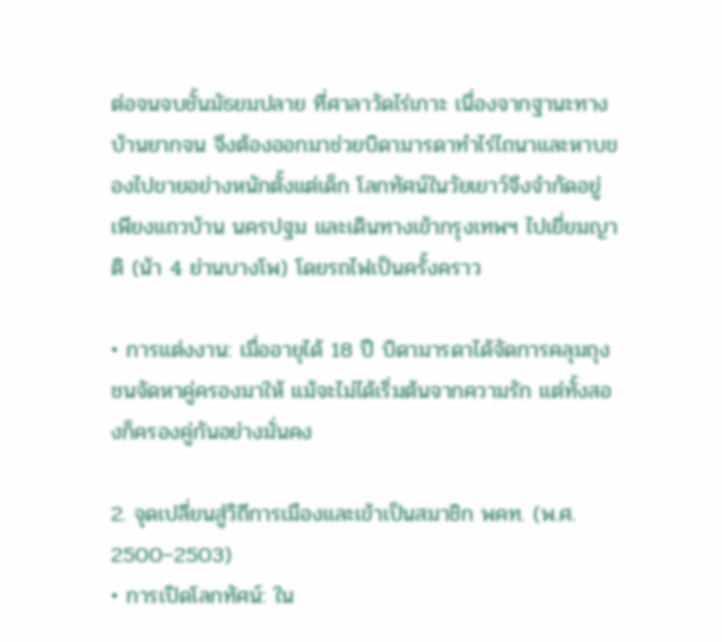ต่อจนจบชั้นมัธยมปลาย ที่ศาลาวัดไร่เกาะ เนื่องจากฐานะทางบ้านยากจน จึงต้องออกมาช่วยบิดามารดาทำไร่ไถนาและหาบของไปขายอย่างหนักตั้งแต่เด็ก โลกทัศน์ในวัยเยาว์จึงจำกัดอยู่เพียงแถวบ้าน นครปฐม และเดินทางเข้ากรุงเทพฯ ไปเยี่ยมญาติ (น้า 4 ย่านบางโพ) โดยรถไฟเป็นครั้งคราว

• การแต่งงาน: เมื่ออายุได้ 18 ปี บิดามารดาได้จัดการคลุมถุงชนจัดหาคู่ครองมาให้ แม้จะไม่ได้เริ่มต้นจากความรัก แต่ทั้งสองก็ครองคู่กันอย่างมั่นคง

2. จุดเปลี่ยนสู่วิถีการเมืองและเข้าเป็นสมาชิก พคท. (พ.ศ. 2500–2503)
• การเปิดโลกทัศน์: ใน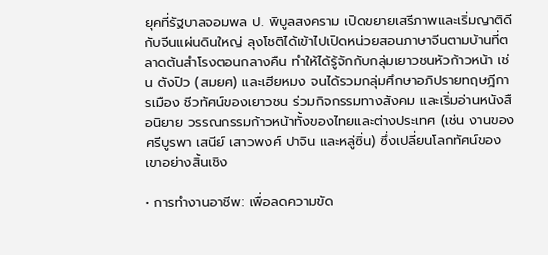ยุคที่รัฐบาลจอมพล ป. พิบูลสงคราม เปิดขยายเสรีภาพและเริ่มญาติดีกับจีนแผ่นดินใหญ่ ลุงโชติได้เข้าไปเปิดหน่วยสอนภาษาจีนตามบ้านที่ตลาดต้นสำโรงตอนกลางคืน ทำให้ได้รู้จักกับกลุ่มเยาวชนหัวก้าวหน้า เช่น ตังปิว (สมยศ) และเฮียหมง จนได้รวมกลุ่มศึกษาอภิปรายทฤษฎีการเมือง ชีวทัศน์ของเยาวชน ร่วมกิจกรรมทางสังคม และเริ่มอ่านหนังสือนิยาย วรรณกรรมก้าวหน้าทั้งของไทยและต่างประเทศ (เช่น งานของศรีบูรพา เสนีย์ เสาวพงศ์ ปาจิน และหลู่ซิ่น) ซึ่งเปลี่ยนโลกทัศน์ของเขาอย่างสิ้นเชิง

• การทำงานอาชีพ: เพื่อลดความขัด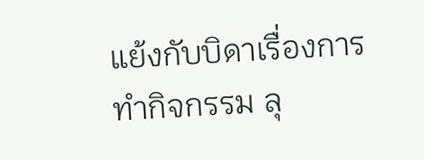แย้งกับบิดาเรื่องการทำกิจกรรม ลุ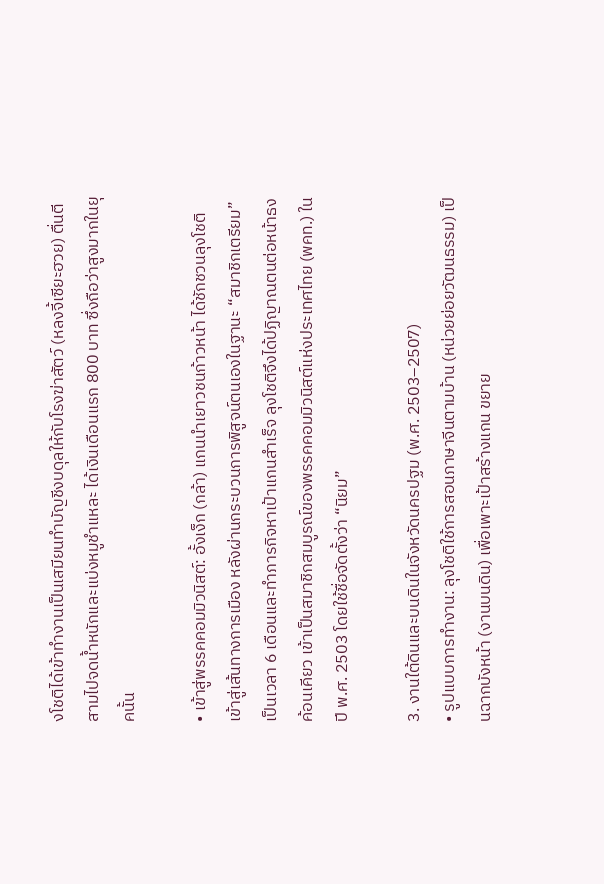งโชติได้เข้าทำงานเป็นเสมียนทำบัญชีงบดุลให้กับโรงฆ่าสัตว์ (หลงจี้เซียะฮวย) ตื่นตีสามไปจดน้ำหนักและแบ่งหมูชำแหละ ได้เงินเดือนแรก 800 บาท ซึ่งถือว่าสูงมากในยุคนั้น

• เข้าสู่พรรคคอมมิวนิสต์: อั้งเง็ก (กล้า) แกนนำเยาวชนก้าวหน้า ได้ชักชวนลุงโชติเข้าสู่เส้นทางการเมือง หลังผ่านกระบวนการพิสูจน์ตนเองในฐานะ “สมาชิกเตรียม” เป็นเวลา 6 เดือนและทำภารกิจหาเป้าแกนสำเร็จ ลุงโชติจึงได้ปฏิญาณตนต่อหน้าธงค้อนเคียว เข้าเป็นสมาชิกสมบูรณ์ของพรรคคอมมิวนิสต์แห่งประเทศไทย (พคท.) ในปี พ.ศ. 2503 โดยใช้ชื่อจัดตั้งว่า “นิยม”

3. งานใต้ดินและบนดินในจังหวัดนครปฐม (พ.ศ. 2503–2507)
• รูปแบบการทำงาน: ลุงโชติใช้การสอนภาษาจีนตามบ้าน (หน่วยย่อยวัฒนธรรม) เป็นฉากบังหน้า (งานบนดิน) เพื่อเพาะเป้าสร้างแกน ขยาย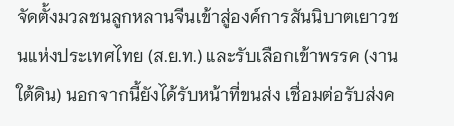จัดตั้งมวลชนลูกหลานจีนเข้าสู่องค์การสันนิบาตเยาวชนแห่งประเทศไทย (ส.ย.ท.) และรับเลือกเข้าพรรค (งานใต้ดิน) นอกจากนี้ยังได้รับหน้าที่ขนส่ง เชื่อมต่อรับส่งค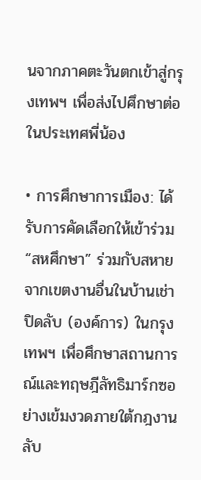นจากภาคตะวันตกเข้าสู่กรุงเทพฯ เพื่อส่งไปศึกษาต่อในประเทศพี่น้อง

• การศึกษาการเมือง: ได้รับการคัดเลือกให้เข้าร่วม “สหศึกษา” ร่วมกับสหายจากเขตงานอื่นในบ้านเช่าปิดลับ (องค์การ) ในกรุงเทพฯ เพื่อศึกษาสถานการณ์และทฤษฎีลัทธิมาร์กซอย่างเข้มงวดภายใต้กฎงานลับ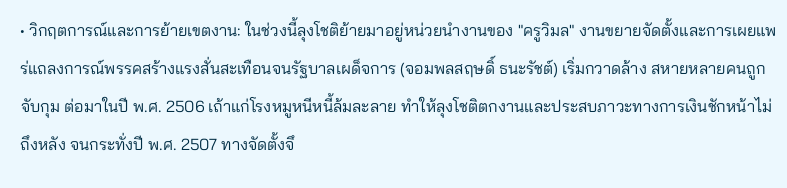• วิกฤตการณ์และการย้ายเขตงาน: ในช่วงนี้ลุงโชติย้ายมาอยู่หน่วยนำงานของ "ครูวิมล" งานขยายจัดตั้งและการเผยแพร่แถลงการณ์พรรคสร้างแรงสั่นสะเทือนจนรัฐบาลเผด็จการ (จอมพลสฤษดิ์ ธนะรัชต์) เริ่มกวาดล้าง สหายหลายคนถูกจับกุม ต่อมาในปี พ.ศ. 2506 เถ้าแก่โรงหมูหนีหนี้ล้มละลาย ทำให้ลุงโชติตกงานและประสบภาวะทางการเงินชักหน้าไม่ถึงหลัง จนกระทั่งปี พ.ศ. 2507 ทางจัดตั้งจึ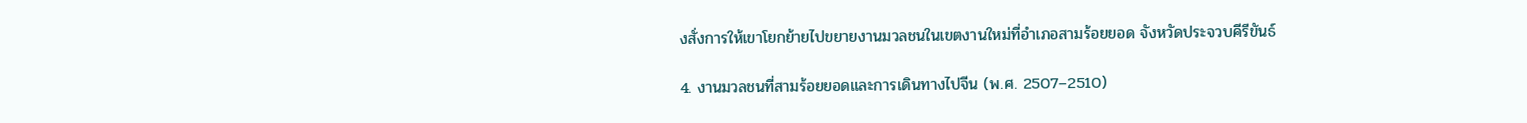งสั่งการให้เขาโยกย้ายไปขยายงานมวลชนในเขตงานใหม่ที่อำเภอสามร้อยยอด จังหวัดประจวบคีรีขันธ์

4. งานมวลชนที่สามร้อยยอดและการเดินทางไปจีน (พ.ศ. 2507–2510)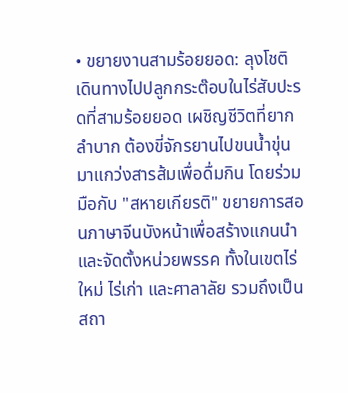• ขยายงานสามร้อยยอด: ลุงโชติเดินทางไปปลูกกระต๊อบในไร่สับปะรดที่สามร้อยยอด เผชิญชีวิตที่ยากลำบาก ต้องขี่จักรยานไปขนน้ำขุ่นมาแกว่งสารส้มเพื่อดื่มกิน โดยร่วมมือกับ "สหายเกียรติ" ขยายการสอนภาษาจีนบังหน้าเพื่อสร้างแกนนำและจัดตั้งหน่วยพรรค ทั้งในเขตไร่ใหม่ ไร่เก่า และศาลาลัย รวมถึงเป็นสถา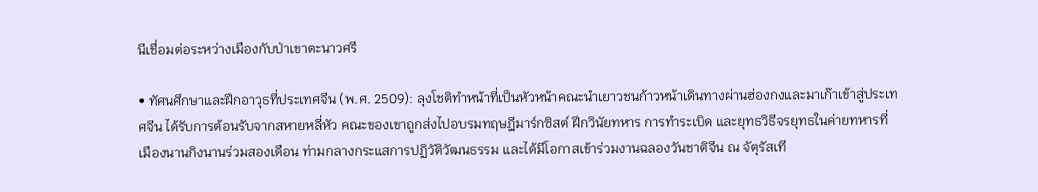นีเชื่อมต่อระหว่างเมืองกับป่าเขาตะนาวศรี

• ทัศนศึกษาและฝึกอาวุธที่ประเทศจีน (พ.ศ. 2509): ลุงโชติทำหน้าที่เป็นหัวหน้าคณะนำเยาวชนก้าวหน้าเดินทางผ่านฮ่องกงและมาเก๊าเข้าสู่ประเทศจีน ได้รับการต้อนรับจากสหายหลี่หัว คณะของเขาถูกส่งไปอบรมทฤษฎีมาร์กซิสต์ ฝึกวินัยทหาร การทำระเบิด และยุทธวิธีจรยุทธในค่ายทหารที่เมืองนานกิงนานร่วมสองเดือน ท่ามกลางกระแสการปฏิวัติวัฒนธรรม และได้มีโอกาสเข้าร่วมงานฉลองวันชาติจีน ณ จัตุรัสเที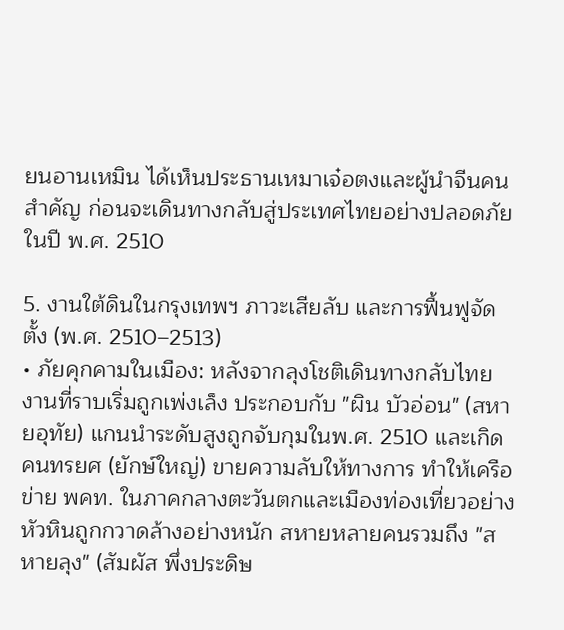ยนอานเหมิน ได้เห็นประธานเหมาเจ๋อตงและผู้นำจีนคนสำคัญ ก่อนจะเดินทางกลับสู่ประเทศไทยอย่างปลอดภัยในปี พ.ศ. 2510

5. งานใต้ดินในกรุงเทพฯ ภาวะเสียลับ และการฟื้นฟูจัดตั้ง (พ.ศ. 2510–2513)
• ภัยคุกคามในเมือง: หลังจากลุงโชติเดินทางกลับไทย งานที่ราบเริ่มถูกเพ่งเล็ง ประกอบกับ "ผิน บัวอ่อน" (สหายอุทัย) แกนนำระดับสูงถูกจับกุมในพ.ศ. 2510 และเกิดคนทรยศ (ยักษ์ใหญ่) ขายความลับให้ทางการ ทำให้เครือข่าย พคท. ในภาคกลางตะวันตกและเมืองท่องเที่ยวอย่างหัวหินถูกกวาดล้างอย่างหนัก สหายหลายคนรวมถึง "สหายลุง" (สัมผัส พึ่งประดิษ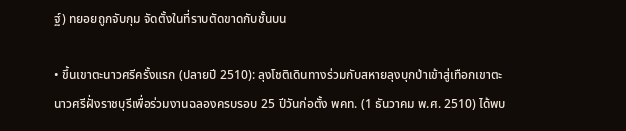ฐ์) ทยอยถูกจับกุม จัดตั้งในที่ราบตัดขาดกับชั้นบน

• ขึ้นเขาตะนาวศรีครั้งแรก (ปลายปี 2510): ลุงโชติเดินทางร่วมกับสหายลุงบุกป่าเข้าสู่เทือกเขาตะนาวศรีฝั่งราชบุรีเพื่อร่วมงานฉลองครบรอบ 25 ปีวันก่อตั้ง พคท. (1 ธันวาคม พ.ศ. 2510) ได้พบ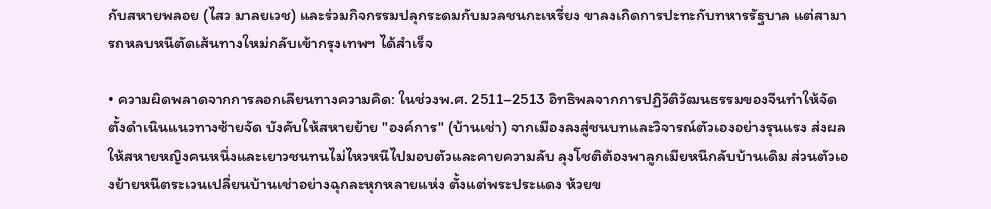กับสหายพลอย (ไสว มาลยเวช) และร่วมกิจกรรมปลุกระดมกับมวลชนกะเหรี่ยง ขาลงเกิดการปะทะกับทหารรัฐบาล แต่สามารถหลบหนีตัดเส้นทางใหม่กลับเข้ากรุงเทพฯ ได้สำเร็จ

• ความผิดพลาดจากการลอกเลียนทางความคิด: ในช่วงพ.ศ. 2511–2513 อิทธิพลจากการปฏิวัติวัฒนธรรมของจีนทำให้จัดตั้งดำเนินแนวทางซ้ายจัด บังคับให้สหายย้าย "องค์การ" (บ้านเช่า) จากเมืองลงสู่ชนบทและวิจารณ์ตัวเองอย่างรุนแรง ส่งผลให้สหายหญิงคนหนึ่งและเยาวชนทนไม่ไหวหนีไปมอบตัวและคายความลับ ลุงโชติต้องพาลูกเมียหนีกลับบ้านเดิม ส่วนตัวเองย้ายหนีตระเวนเปลี่ยนบ้านเช่าอย่างฉุกละหุกหลายแห่ง ตั้งแต่พระประแดง ห้วยข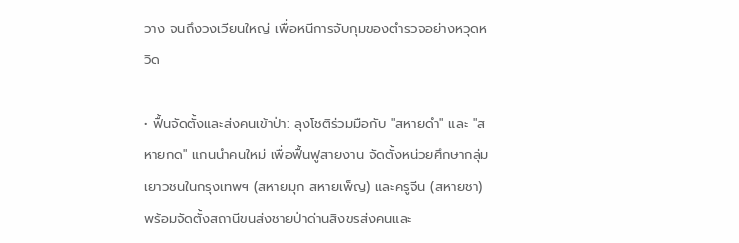วาง จนถึงวงเวียนใหญ่ เพื่อหนีการจับกุมของตำรวจอย่างหวุดหวิด

• ฟื้นจัดตั้งและส่งคนเข้าป่า: ลุงโชติร่วมมือกับ "สหายดำ" และ "สหายกด" แกนนำคนใหม่ เพื่อฟื้นฟูสายงาน จัดตั้งหน่วยศึกษากลุ่มเยาวชนในกรุงเทพฯ (สหายมุก สหายเพ็ญ) และครูจีน (สหายชา) พร้อมจัดตั้งสถานีขนส่งชายป่าด่านสิงขรส่งคนและ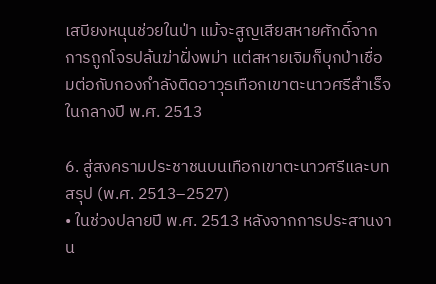เสบียงหนุนช่วยในป่า แม้จะสูญเสียสหายศักดิ์จากการถูกโจรปล้นฆ่าฝั่งพม่า แต่สหายเจิมก็บุกป่าเชื่อมต่อกับกองกำลังติดอาวุธเทือกเขาตะนาวศรีสำเร็จในกลางปี พ.ศ. 2513

6. สู่สงครามประชาชนบนเทือกเขาตะนาวศรีและบทสรุป (พ.ศ. 2513–2527)
• ในช่วงปลายปี พ.ศ. 2513 หลังจากการประสานงาน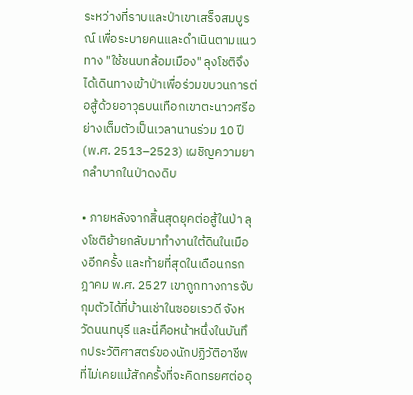ระหว่างที่ราบและป่าเขาเสร็จสมบูรณ์ เพื่อระบายคนและดำเนินตามแนวทาง "ใช้ชนบทล้อมเมือง" ลุงโชติจึงได้เดินทางเข้าป่าเพื่อร่วมขบวนการต่อสู้ด้วยอาวุธบนเทือกเขาตะนาวศรีอย่างเต็มตัวเป็นเวลานานร่วม 10 ปี (พ.ศ. 2513–2523) เผชิญความยากลำบากในป่าดงดิบ

• ภายหลังจากสิ้นสุดยุคต่อสู้ในป่า ลุงโชติย้ายกลับมาทำงานใต้ดินในเมืองอีกครั้ง และท้ายที่สุดในเดือนกรกฎาคม พ.ศ. 2527 เขาถูกทางการจับกุมตัวได้ที่บ้านเช่าในซอยเรวดี จังหวัดนนทบุรี และนี่คือหน้าหนึ่งในบันทึกประวัติศาสตร์ของนักปฏิวัติอาชีพที่ไม่เคยแม้สักครั้งที่จะคิดทรยศต่ออุ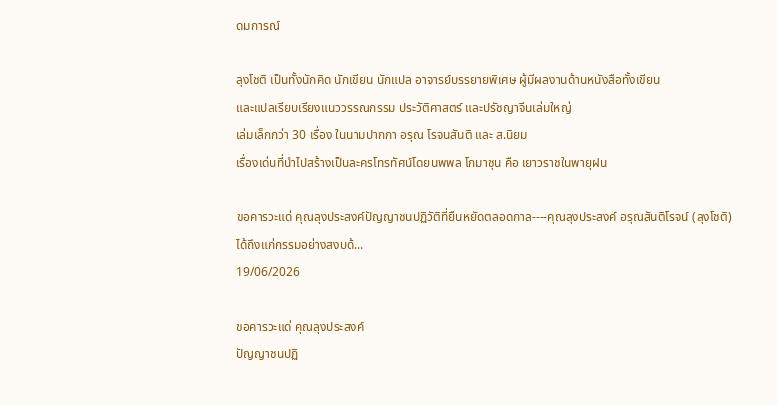ดมการณ์

ลุงโชติ เป็นทั้งนักคิด นักเขียน นักแปล อาจารย์บรรยายพิเศษ ผู้มีผลงานด้านหนังสือทั้งเขียน
และแปลเรียบเรียงแนววรรณกรรม ประวัติศาสตร์ และปรัชญาจีนเล่มใหญ่
เล่มเล็กกว่า 30 เรื่อง ในนามปากกา อรุณ โรจนสันติ และ ส.นิยม
เรื่องเด่นที่นำไปสร้างเป็นละครโทรทัศน์โดยนพพล โกมาชุน คือ เยาวราชในพายุฝน

ขอคารวะแด่ คุณลุงประสงค์ปัญญาชนปฏิวัติที่ยืนหยัดตลอดกาล----คุณลุงประสงค์ อรุณสันติโรจน์ (ลุงโชติ)ได้ถึงแก่กรรมอย่างสงบด้...
19/06/2026

ขอคารวะแด่ คุณลุงประสงค์
ปัญญาชนปฏิ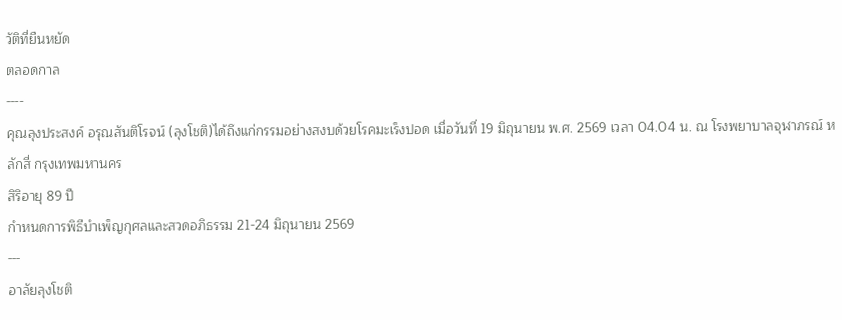วัติที่ยืนหยัด
ตลอดกาล
----
คุณลุงประสงค์ อรุณสันติโรจน์ (ลุงโชติ)ได้ถึงแก่กรรมอย่างสงบด้วยโรคมะเร็งปอด เมื่อวันที่ 19 มิถุนายน พ.ศ. 2569 เวลา 04.04 น. ณ โรงพยาบาลจุฬาภรณ์ หลักสี่ กรุงเทพมหานคร
สิริอายุ 89 ปี
กำหนดการพิธีบำเพ็ญกุศลและสวดอภิธรรม 21-24 มิถุนายน 2569
---
อาลัยลุงโชติ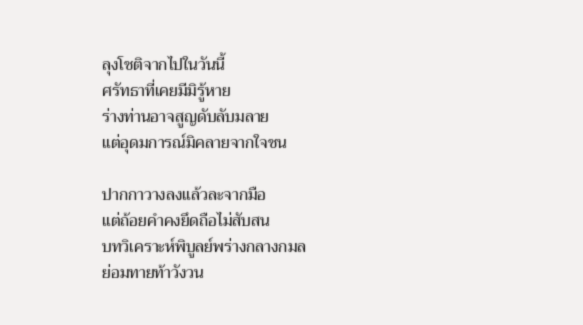ลุงโชติจากไปในวันนี้
ศรัทธาที่เคยมีมิรู้หาย
ร่างท่านอาจสูญดับลับมลาย
แต่อุดมการณ์มิคลายจากใจชน

ปากกาวางลงแล้วละจากมือ
แต่ถ้อยคำคงยึดถือไม่สับสน
บทวิเคราะห์พิบูลย์พร่างกลางกมล
ย่อมทายท้าวังวน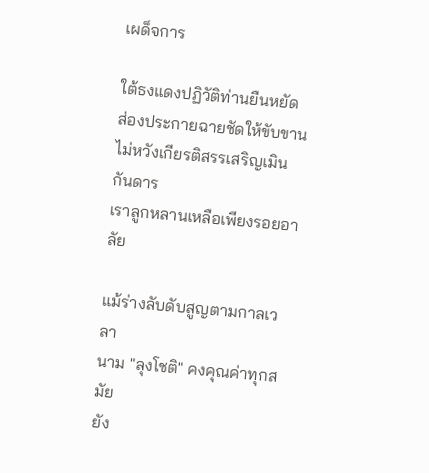เผด็จการ

ใต้ธงแดงปฏิวัติท่านยืนหยัด
ส่องประกายฉายชัดให้ขับขาน
ไม่หวังเกียรติสรรเสริญเมินกันดาร
เราลูกหลานเหลือเพียงรอยอาลัย

แม้ร่างลับดับสูญตามกาลเวลา
นาม "ลุงโชติ" คงคุณค่าทุกสมัย
ยัง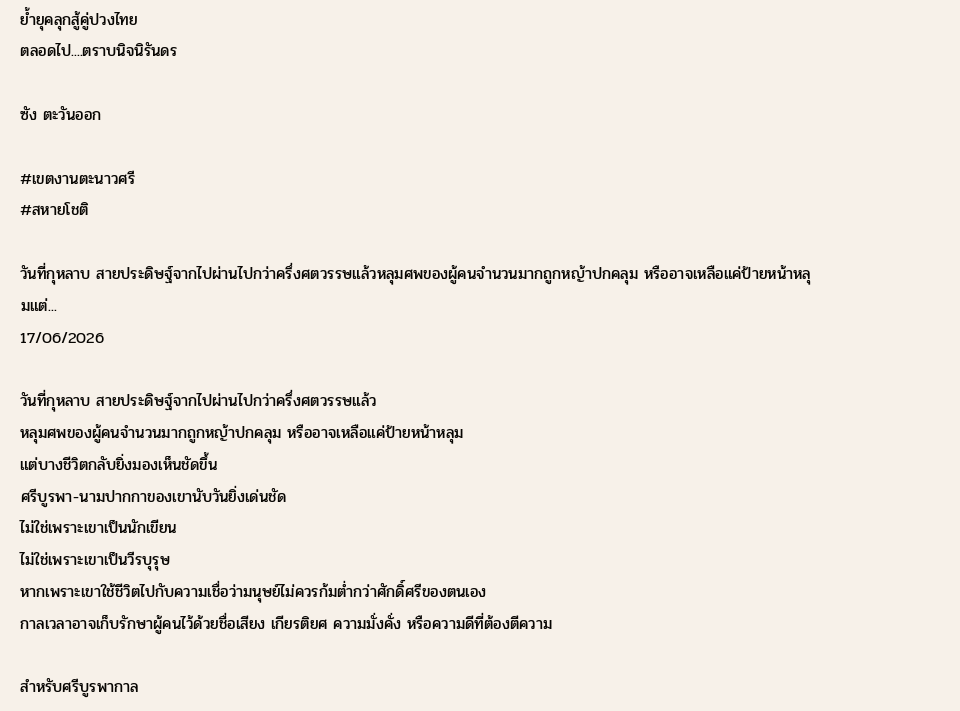ย้ำยุคลุกสู้คู่ปวงไทย
ตลอดไป....ตราบนิจนิรันดร

ซัง ตะวันออก

#เขตงานตะนาวศรี
#สหายโชติ

วันที่กุหลาบ สายประดิษฐ์จากไปผ่านไปกว่าครึ่งศตวรรษแล้วหลุมศพของผู้คนจำนวนมากถูกหญ้าปกคลุม หรืออาจเหลือแค่ป้ายหน้าหลุมแต่...
17/06/2026

วันที่กุหลาบ สายประดิษฐ์จากไปผ่านไปกว่าครึ่งศตวรรษแล้ว
หลุมศพของผู้คนจำนวนมากถูกหญ้าปกคลุม หรืออาจเหลือแค่ป้ายหน้าหลุม
แต่บางชีวิตกลับยิ่งมองเห็นชัดขึ้น
ศรีบูรพา-นามปากกาของเขานับวันยิ่งเด่นชัด
ไม่ใช่เพราะเขาเป็นนักเขียน
ไม่ใช่เพราะเขาเป็นวีรบุรุษ
หากเพราะเขาใช้ชีวิตไปกับความเชื่อว่ามนุษย์ไม่ควรก้มต่ำกว่าศักดิ์ศรีของตนเอง
กาลเวลาอาจเก็บรักษาผู้คนไว้ด้วยชื่อเสียง เกียรติยศ ความมั่งคั่ง หรือความดีที่ต้องตีความ

สำหรับศรีบูรพากาล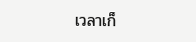เวลาเก็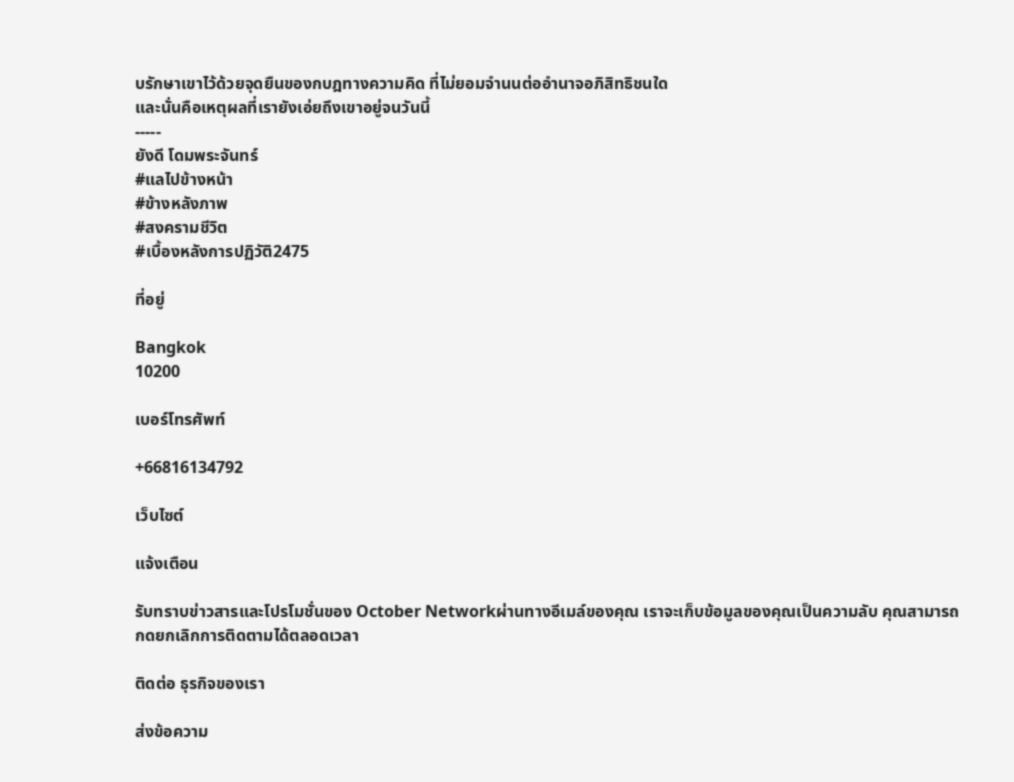บรักษาเขาไว้ด้วยจุดยืนของกบฎทางความคิด ที่ไม่ยอมจำนนต่ออำนาจอภิสิทธิชนใด
และนั่นคือเหตุผลที่เรายังเอ่ยถึงเขาอยู่จนวันนี้
-----
ยังดี โดมพระจันทร์
#แลไปข้างหน้า
#ข้างหลังภาพ
#สงครามชีวิต
#เบื้องหลังการปฏิวัติ2475

ที่อยู่

Bangkok
10200

เบอร์โทรศัพท์

+66816134792

เว็บไซต์

แจ้งเตือน

รับทราบข่าวสารและโปรโมชั่นของ October Networkผ่านทางอีเมล์ของคุณ เราจะเก็บข้อมูลของคุณเป็นความลับ คุณสามารถกดยกเลิกการติดตามได้ตลอดเวลา

ติดต่อ ธุรกิจของเรา

ส่งข้อความ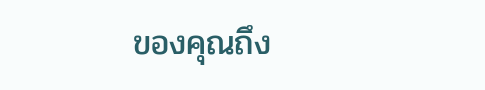ของคุณถึง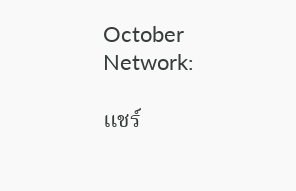October Network:

แชร์